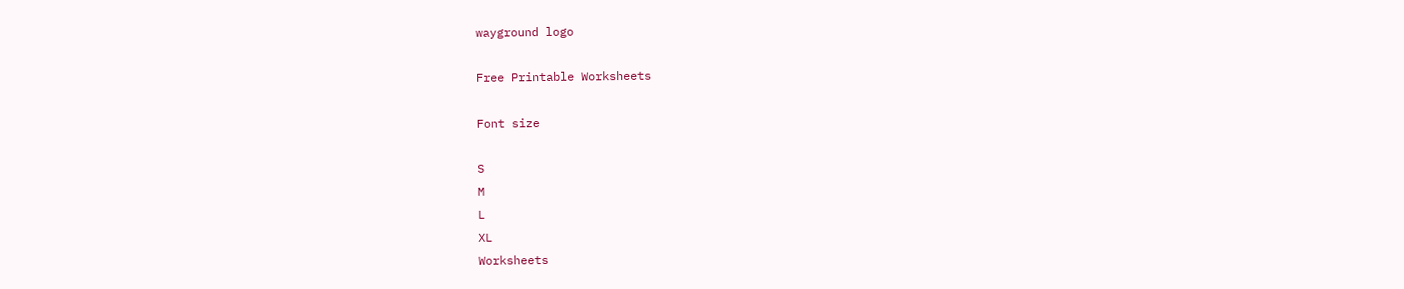wayground logo

Free Printable Worksheets

Font size

S
M
L
XL
Worksheets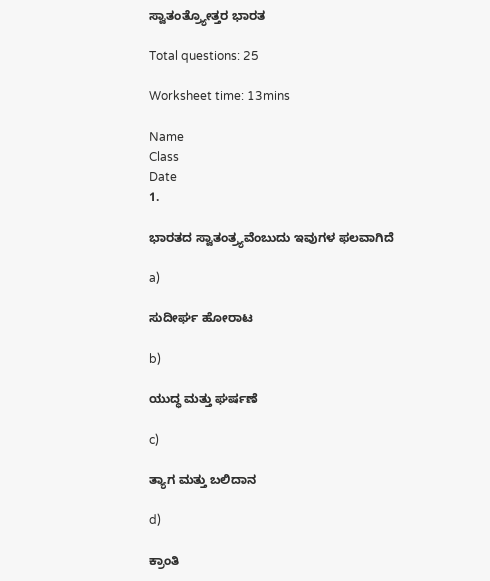ಸ್ವಾತಂತ್ರ್ಯೋತ್ತರ ಭಾರತ

Total questions: 25

Worksheet time: 13mins

Name
Class
Date
1.

ಭಾರತದ ಸ್ವಾತಂತ್ರ್ಯವೆಂಬುದು ಇವುಗಳ ಫಲವಾಗಿದೆ

a)

ಸುದೀರ್ಘ ಹೋರಾಟ

b)

ಯುದ್ಧ ಮತ್ತು ಘರ್ಷಣೆ

c)

ತ್ಯಾಗ ಮತ್ತು ಬಲಿದಾನ

d)

ಕ್ರಾಂತಿ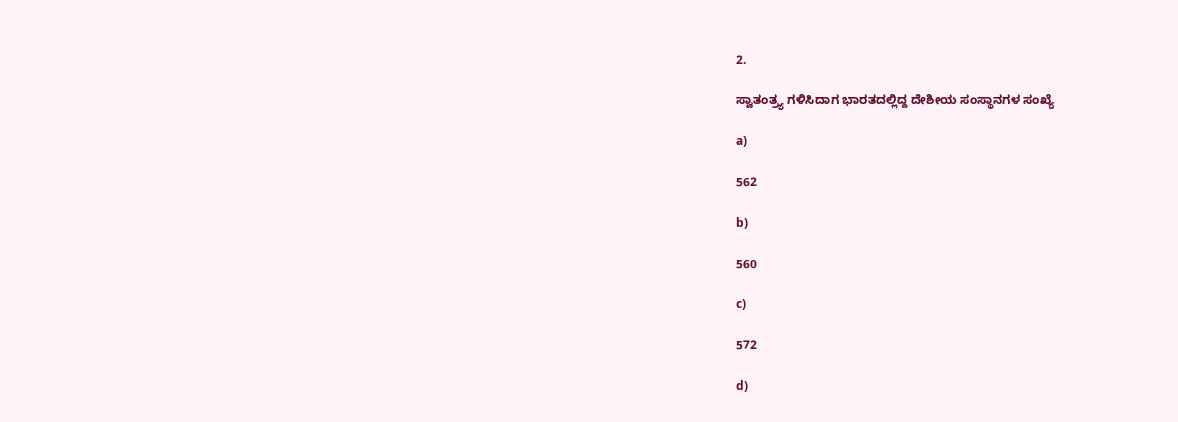2.

ಸ್ವಾತಂತ್ರ್ಯ ಗಳಿಸಿದಾಗ ಭಾರತದಲ್ಲಿದ್ದ ದೇಶೀಯ ಸಂಸ್ಥಾನಗಳ ಸಂಖ್ಯೆ

a)

562

b)

560

c)

572

d)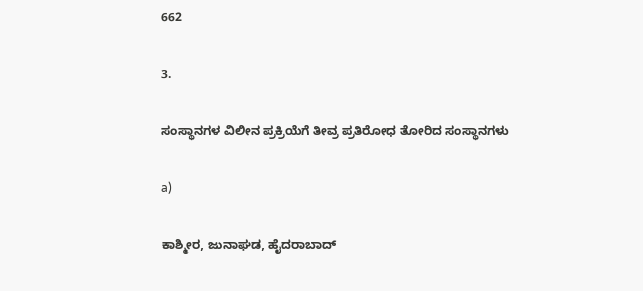662

3.

ಸಂಸ್ಥಾನಗಳ ವಿಲೀನ ಪ್ರಕ್ರಿಯೆಗೆ ತೀವ್ರ ಪ್ರತಿರೋಧ ತೋರಿದ ಸಂಸ್ಥಾನಗಳು

a)

ಕಾಶ್ಮೀರ, ಜುನಾಘಡ, ಹೈದರಾಬಾದ್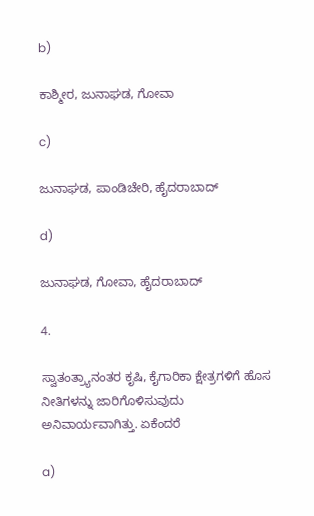b)

ಕಾಶ್ಮೀರ, ಜುನಾಘಡ, ಗೋವಾ

c)

ಜುನಾಘಡ, ಪಾಂಡಿಚೇರಿ, ಹೈದರಾಬಾದ್

d)

ಜುನಾಘಡ, ಗೋವಾ, ಹೈದರಾಬಾದ್

4.

ಸ್ವಾತಂತ್ರ್ಯಾನಂತರ ಕೃಷಿ, ಕೈಗಾರಿಕಾ ಕ್ಷೇತ್ರಗಳಿಗೆ ಹೊಸ ನೀತಿಗಳನ್ನು ಜಾರಿಗೊಳಿಸುವುದು ಅನಿವಾರ್ಯವಾಗಿತ್ತು. ಏಕೆಂದರೆ

a)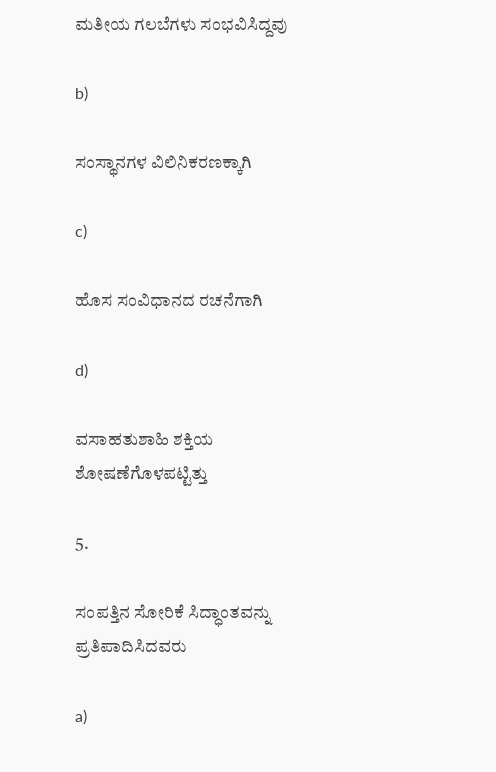ಮತೀಯ ಗಲಬೆಗಳು ಸಂಭವಿಸಿದ್ದವು

b)

ಸಂಸ್ಥಾನಗಳ ವಿಲಿನಿಕರಣಕ್ಕಾಗಿ

c)

ಹೊಸ ಸಂವಿಧಾನದ ರಚನೆಗಾಗಿ

d)

ವಸಾಹತುಶಾಹಿ ಶಕ್ತಿಯ ಶೋಷಣೆಗೊಳಪಟ್ಟಿತ್ತು

5.

ಸಂಪತ್ತಿನ ಸೋರಿಕೆ ಸಿದ್ಧಾಂತವನ್ನು ಪ್ರತಿಪಾದಿಸಿದವರು

a)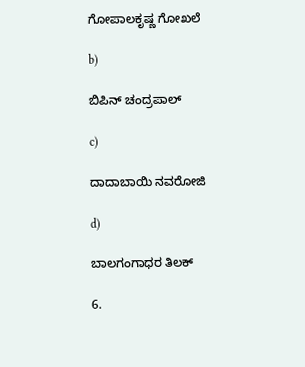ಗೋಪಾಲಕೃಷ್ಣ ಗೋಖಲೆ

b)

ಬಿಪಿನ್ ಚಂದ್ರಪಾಲ್

c)

ದಾದಾಬಾಯಿ ನವರೋಜಿ

d)

ಬಾಲಗಂಗಾಧರ ತಿಲಕ್

6.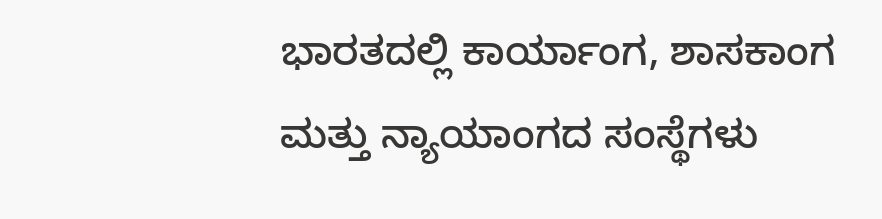ಭಾರತದಲ್ಲಿ ಕಾರ್ಯಾಂಗ, ಶಾಸಕಾಂಗ ಮತ್ತು ನ್ಯಾಯಾಂಗದ ಸಂಸ್ಥೆಗಳು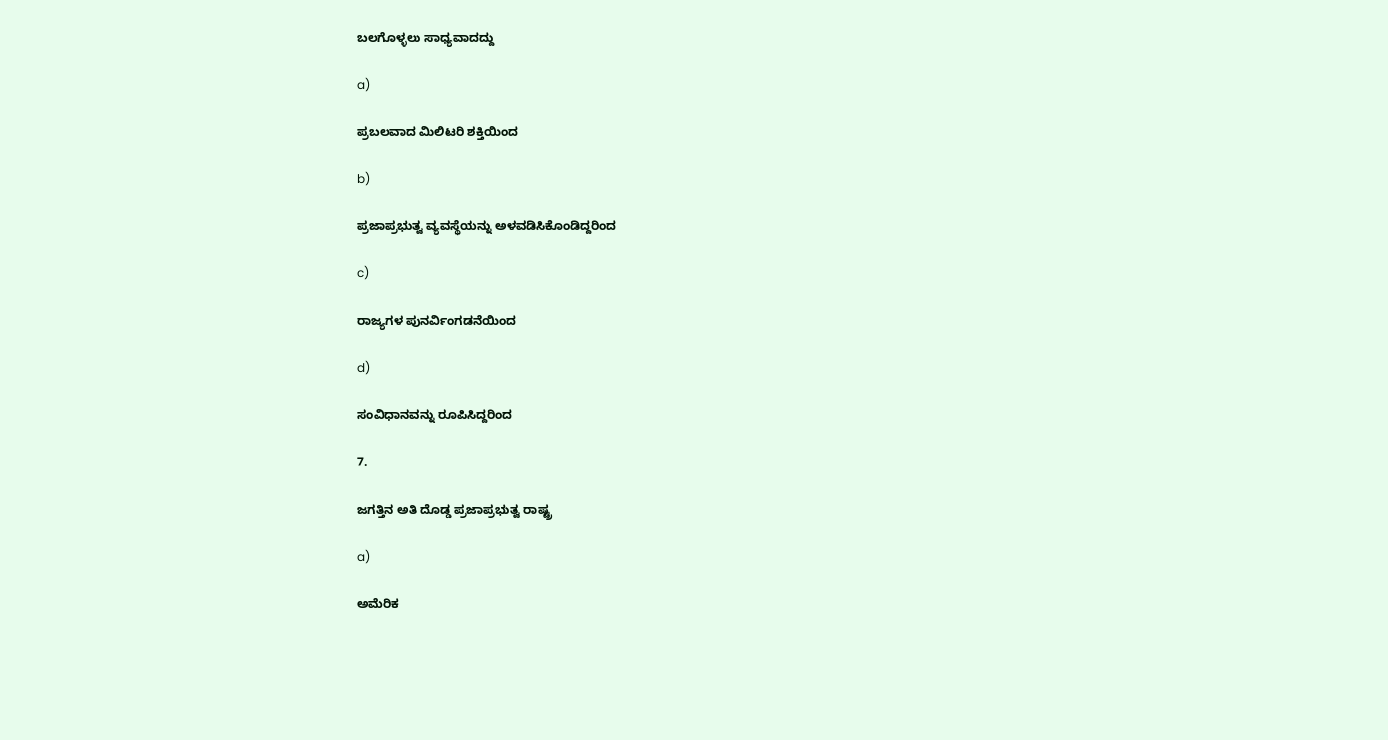ಬಲಗೊಳ್ಳಲು ಸಾಧ್ಯವಾದದ್ದು

a)

ಪ್ರಬಲವಾದ ಮಿಲಿಟರಿ ಶಕ್ತಿಯಿಂದ

b)

ಪ್ರಜಾಪ್ರಭುತ್ವ ವ್ಯವಸ್ಥೆಯನ್ನು ಅಳವಡಿಸಿಕೊಂಡಿದ್ದರಿಂದ

c)

ರಾಜ್ಯಗಳ ಪುನರ್ವಿಂಗಡನೆಯಿಂದ

d)

ಸಂವಿಧಾನವನ್ನು ರೂಪಿಸಿದ್ದರಿಂದ

7.

ಜಗತ್ತಿನ ಅತಿ ದೊಡ್ಡ ಪ್ರಜಾಪ್ರಭುತ್ವ ರಾಷ್ಟ್ರ

a)

ಅಮೆರಿಕ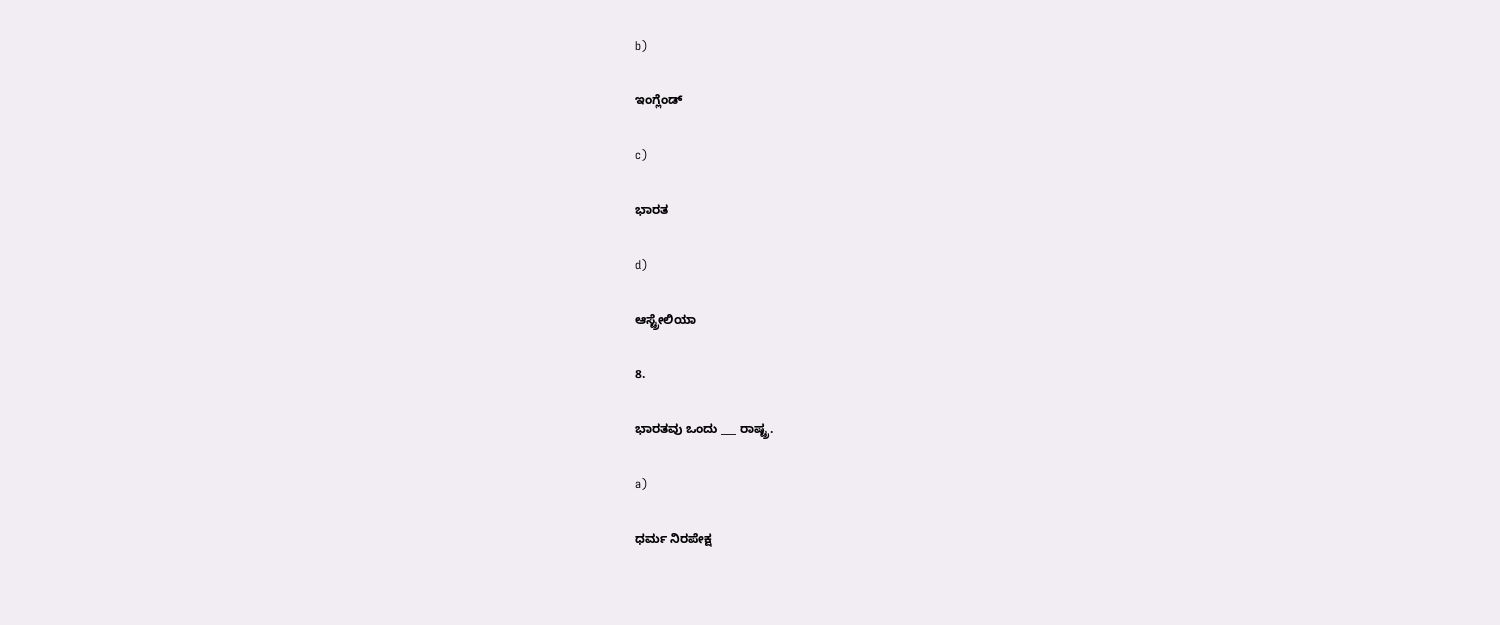b)

ಇಂಗ್ಲೆಂಡ್

c)

ಭಾರತ

d)

ಆಸ್ಟ್ರೇಲಿಯಾ

8.

ಭಾರತವು ಒಂದು ___ ರಾಷ್ಟ್ರ.

a)

ಧರ್ಮ ನಿರಪೇಕ್ಷ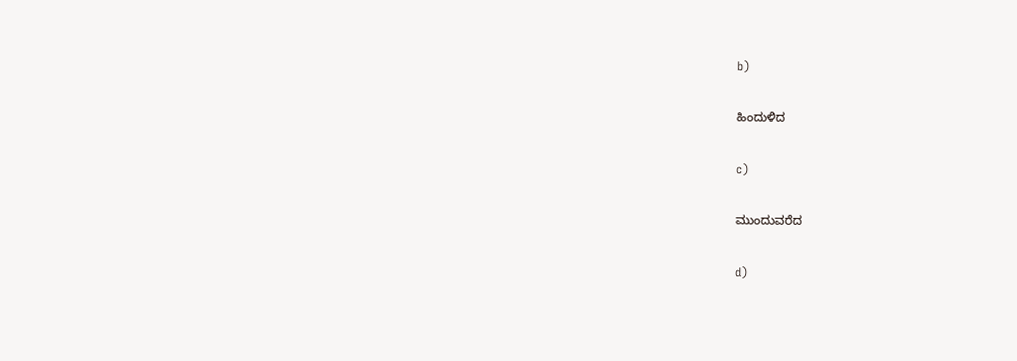b)

ಹಿಂದುಳಿದ

c)

ಮುಂದುವರೆದ

d)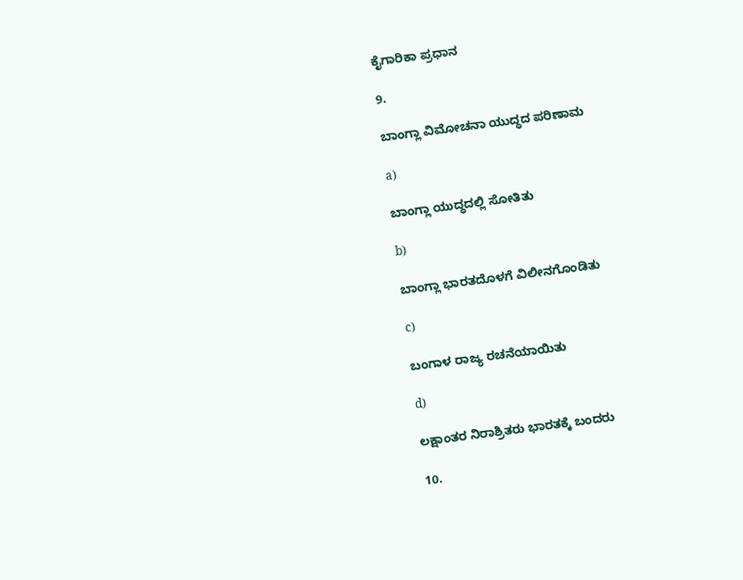ಕೈಗಾರಿಕಾ ಪ್ರಧಾನ

9.

ಬಾಂಗ್ಲಾ ವಿಮೋಚನಾ ಯುದ್ಧದ ಪರಿಣಾಮ

a)

ಬಾಂಗ್ಲಾ ಯುದ್ಧದಲ್ಲಿ ಸೋತಿತು

b)

ಬಾಂಗ್ಲಾ ಭಾರತದೊಳಗೆ ವಿಲೀನಗೊಂಡಿತು

c)

ಬಂಗಾಳ ರಾಜ್ಯ ರಚನೆಯಾಯಿತು

d)

ಲಕ್ಷಾಂತರ ನಿರಾಶ್ರಿತರು ಭಾರತಕ್ಕೆ ಬಂದರು

10.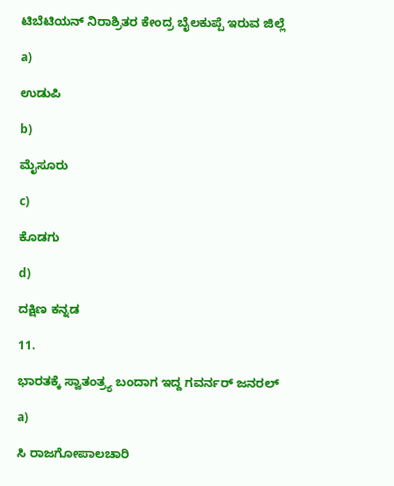ಟಿಬೆಟಿಯನ್ ನಿರಾಶ್ರಿತರ ಕೇಂದ್ರ ಬೈಲಕುಪ್ಪೆ ಇರುವ ಜಿಲ್ಲೆ

a)

ಉಡುಪಿ

b)

ಮೈಸೂರು

c)

ಕೊಡಗು

d)

ದಕ್ಷಿಣ ಕನ್ನಡ

11.

ಭಾರತಕ್ಕೆ ಸ್ವಾತಂತ್ರ್ಯ ಬಂದಾಗ ಇದ್ದ ಗವರ್ನರ್ ಜನರಲ್

a)

ಸಿ ರಾಜಗೋಪಾಲಚಾರಿ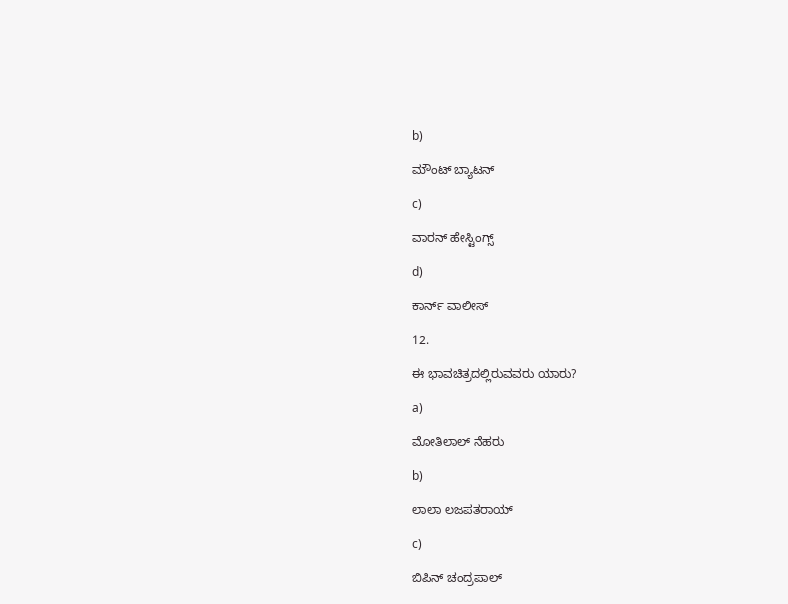b)

ಮೌಂಟ್ ಬ್ಯಾಟನ್

c)

ವಾರನ್ ಹೇಸ್ಟಿಂಗ್ಸ್

d)

ಕಾರ್ನ್ ವಾಲೀಸ್

12.

ಈ ಭಾವಚಿತ್ರದಲ್ಲಿರುವವರು ಯಾರು?

a)

ಮೋತಿಲಾಲ್ ನೆಹರು

b)

ಲಾಲಾ ಲಜಪತರಾಯ್

c)

ಬಿಪಿನ್ ಚಂದ್ರಪಾಲ್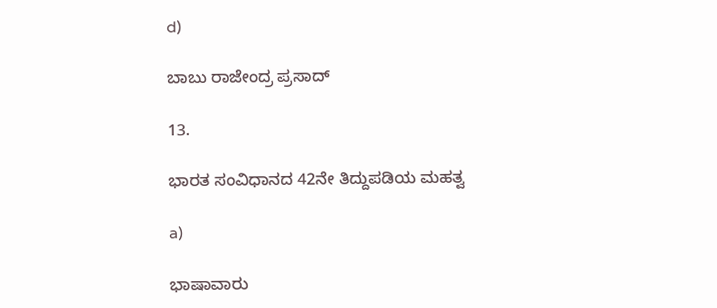d)

ಬಾಬು ರಾಜೇಂದ್ರ ಪ್ರಸಾದ್

13.

ಭಾರತ ಸಂವಿಧಾನದ 42ನೇ ತಿದ್ದುಪಡಿಯ ಮಹತ್ವ

a)

ಭಾಷಾವಾರು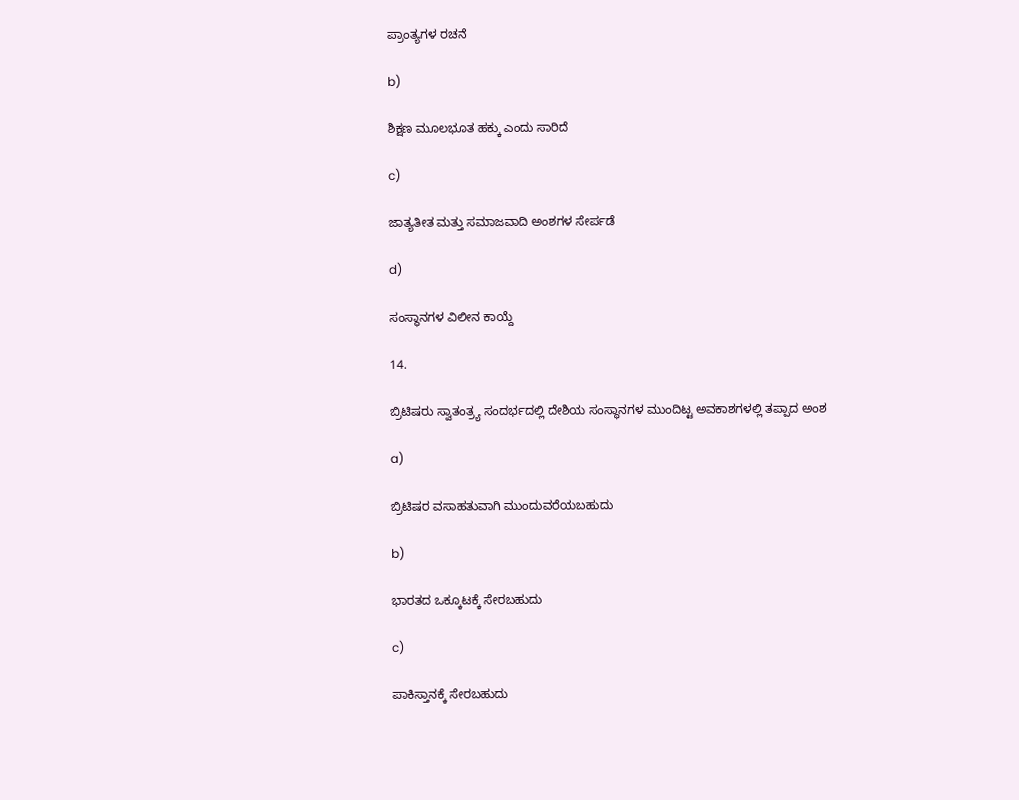ಪ್ರಾಂತ್ಯಗಳ ರಚನೆ

b)

ಶಿಕ್ಷಣ ಮೂಲಭೂತ ಹಕ್ಕು ಎಂದು ಸಾರಿದೆ

c)

ಜಾತ್ಯತೀತ ಮತ್ತು ಸಮಾಜವಾದಿ ಅಂಶಗಳ ಸೇರ್ಪಡೆ

d)

ಸಂಸ್ಥಾನಗಳ ವಿಲೀನ ಕಾಯ್ದೆ

14.

ಬ್ರಿಟಿಷರು ಸ್ವಾತಂತ್ರ್ಯ ಸಂದರ್ಭದಲ್ಲಿ ದೇಶಿಯ ಸಂಸ್ಥಾನಗಳ ಮುಂದಿಟ್ಟ ಅವಕಾಶಗಳಲ್ಲಿ ತಪ್ಪಾದ ಅಂಶ

a)

ಬ್ರಿಟಿಷರ ವಸಾಹತುವಾಗಿ ಮುಂದುವರೆಯಬಹುದು

b)

ಭಾರತದ ಒಕ್ಕೂಟಕ್ಕೆ ಸೇರಬಹುದು

c)

ಪಾಕಿಸ್ತಾನಕ್ಕೆ ಸೇರಬಹುದು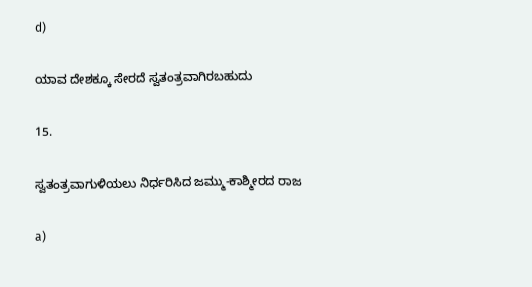d)

ಯಾವ ದೇಶಕ್ಕೂ ಸೇರದೆ ಸ್ವತಂತ್ರವಾಗಿರಬಹುದು

15.

ಸ್ವತಂತ್ರವಾಗುಳಿಯಲು ನಿರ್ಧರಿಸಿದ ಜಮ್ಮು-ಕಾಶ್ಮೀರದ ರಾಜ

a)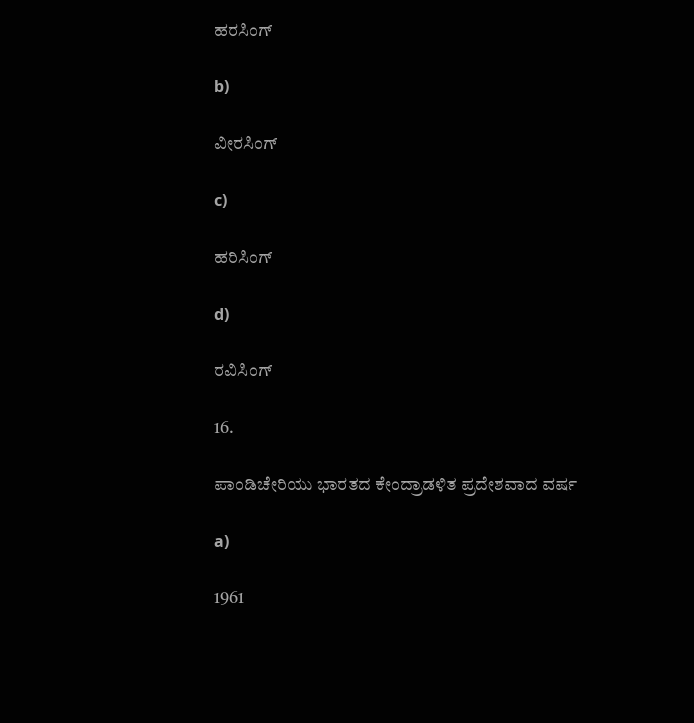ಹರಸಿಂಗ್

b)

ವೀರಸಿಂಗ್

c)

ಹರಿಸಿಂಗ್

d)

ರವಿಸಿಂಗ್

16.

ಪಾಂಡಿಚೇರಿಯು ಭಾರತದ ಕೇಂದ್ರಾಡಳಿತ ಪ್ರದೇಶವಾದ ವರ್ಷ

a)

1961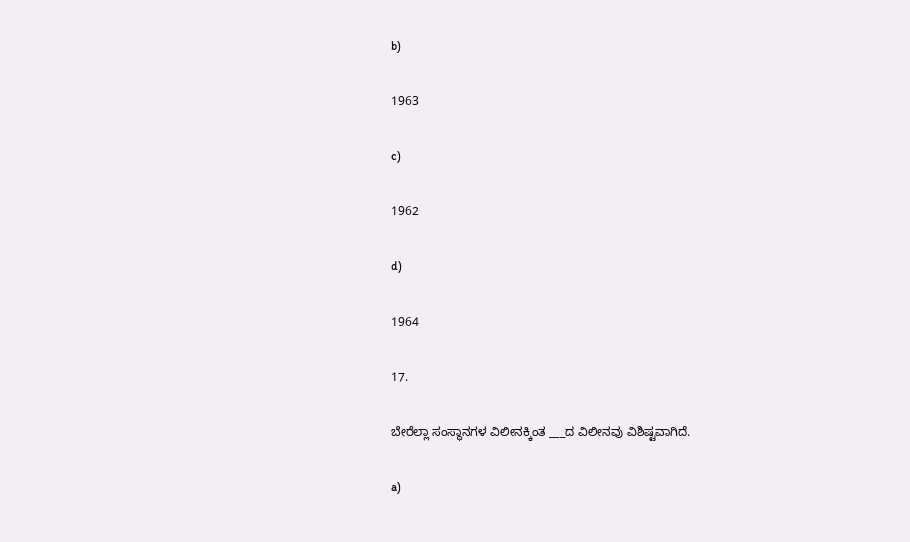b)

1963

c)

1962

d)

1964

17.

ಬೇರೆಲ್ಲಾ ಸಂಸ್ಥಾನಗಳ ವಿಲೀನಕ್ಕಿಂತ ___ದ ವಿಲೀನವು ವಿಶಿಷ್ಟವಾಗಿದೆ.

a)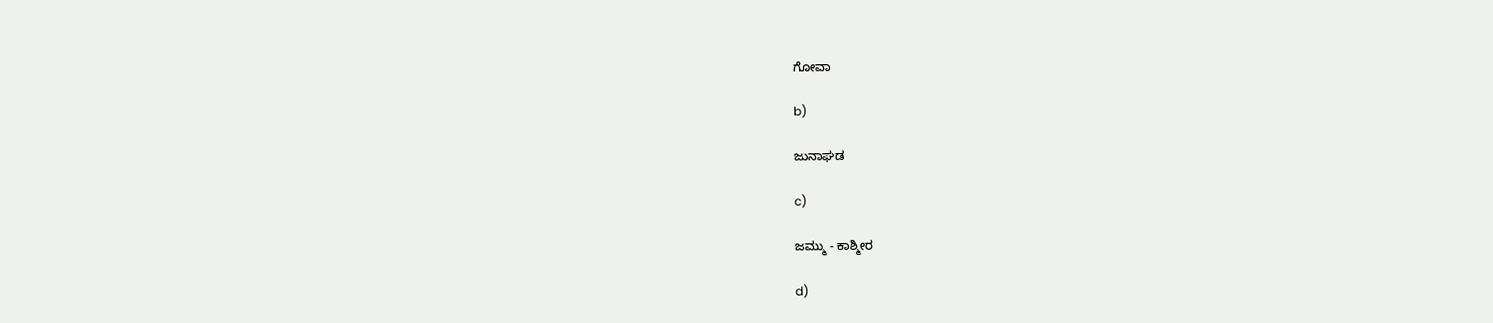ಗೋವಾ

b)

ಜುನಾಘಡ

c)

ಜಮ್ಮು - ಕಾಶ್ಮೀರ

d)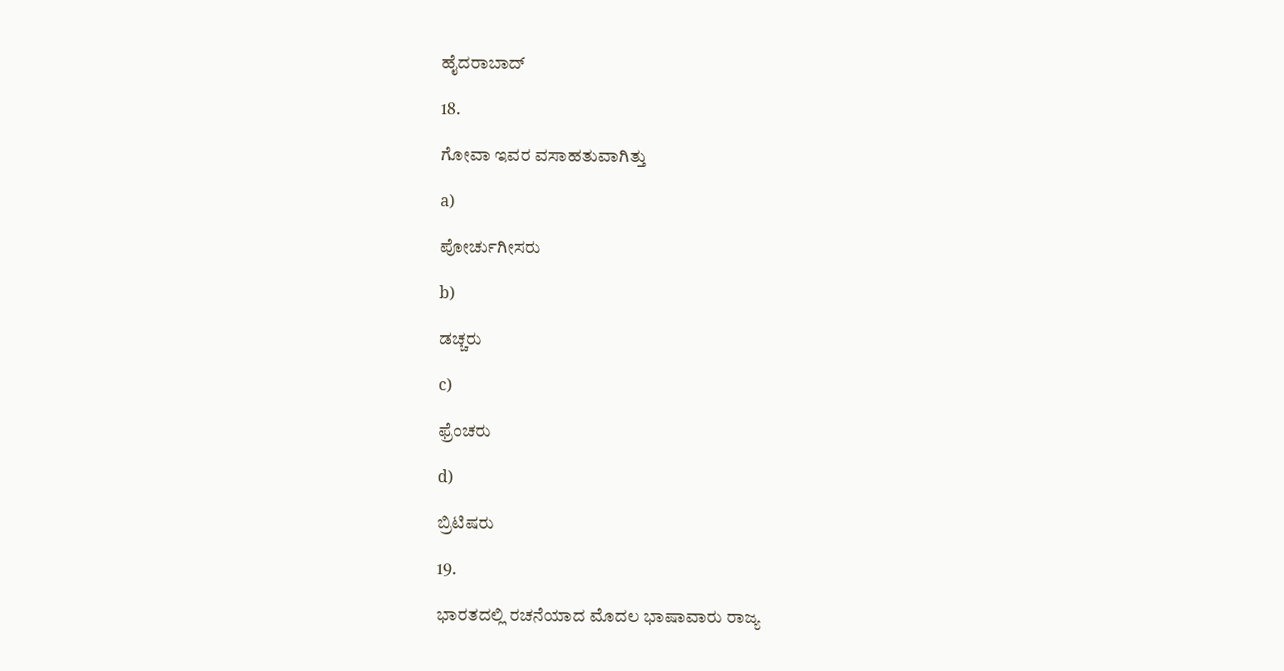ಹೈದರಾಬಾದ್

18.

ಗೋವಾ ಇವರ ವಸಾಹತುವಾಗಿತ್ತು

a)

ಪೋರ್ಚುಗೀಸರು

b)

ಡಚ್ಚರು

c)

ಫ್ರೆಂಚರು

d)

ಬ್ರಿಟಿಷರು

19.

ಭಾರತದಲ್ಲಿ ರಚನೆಯಾದ ಮೊದಲ ಭಾಷಾವಾರು ರಾಜ್ಯ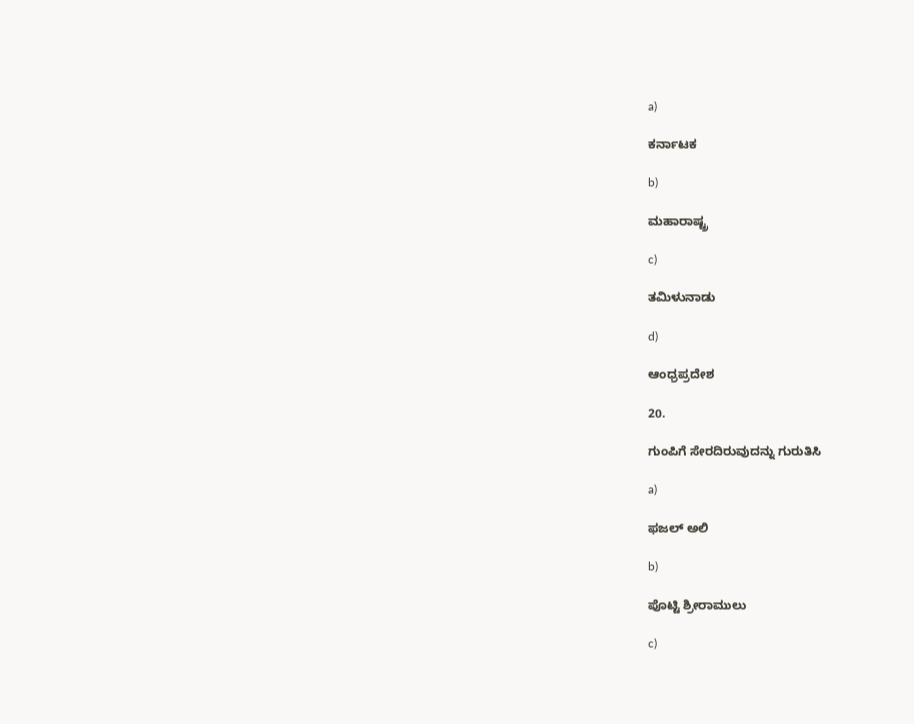a)

ಕರ್ನಾಟಕ

b)

ಮಹಾರಾಷ್ಟ್ರ

c)

ತಮಿಳುನಾಡು

d)

ಆಂಧ್ರಪ್ರದೇಶ

20.

ಗುಂಪಿಗೆ ಸೇರದಿರುವುದನ್ನು ಗುರುತಿಸಿ

a)

ಫಜಲ್ ಅಲಿ

b)

ಪೊಟ್ಟಿ ಶ್ರೀರಾಮುಲು

c)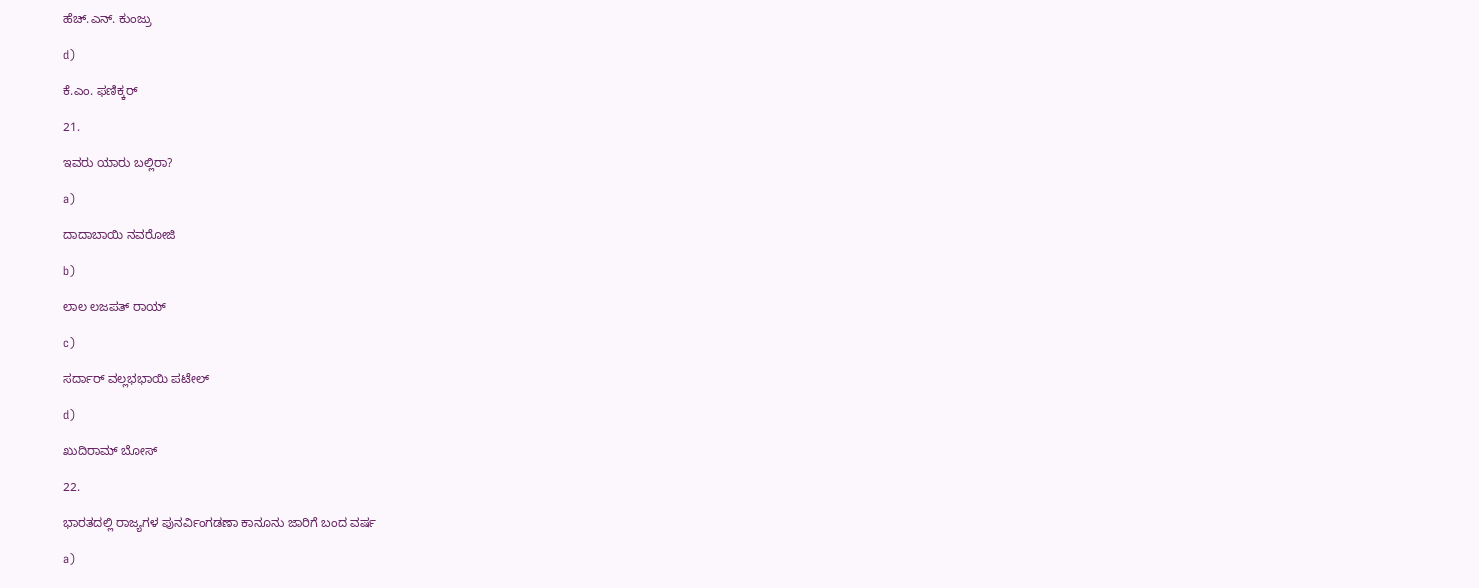ಹೆಚ್.ಎನ್. ಕುಂಜ್ರು

d)

ಕೆ.ಎಂ. ಫಣಿಕ್ಕರ್

21.

ಇವರು ಯಾರು ಬಲ್ಲಿರಾ?

a)

ದಾದಾಬಾಯಿ ನವರೋಜಿ

b)

ಲಾಲ ಲಜಪತ್ ರಾಯ್

c)

ಸರ್ದಾರ್ ವಲ್ಲಭಭಾಯಿ ಪಟೇಲ್

d)

ಖುದಿರಾಮ್ ಬೋಸ್

22.

ಭಾರತದಲ್ಲಿ ರಾಜ್ಯಗಳ ಪುನರ್ವಿಂಗಡಣಾ ಕಾನೂನು ಜಾರಿಗೆ ಬಂದ ವರ್ಷ

a)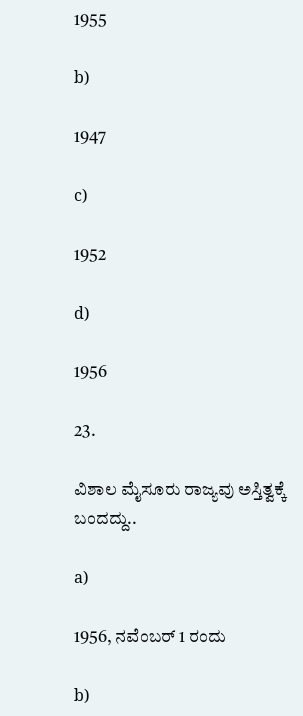1955

b)

1947

c)

1952

d)

1956

23.

ವಿಶಾಲ ಮೈಸೂರು ರಾಜ್ಯವು ಅಸ್ತಿತ್ವಕ್ಕೆ ಬಂದದ್ದು..

a)

1956, ನವೆಂಬರ್ 1 ರಂದು

b)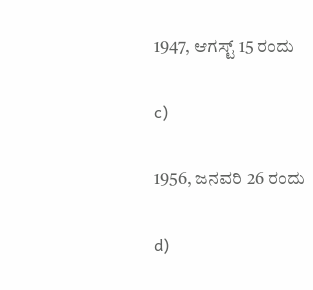1947, ಆಗಸ್ಟ್ 15 ರಂದು

c)

1956, ಜನವರಿ 26 ರಂದು

d)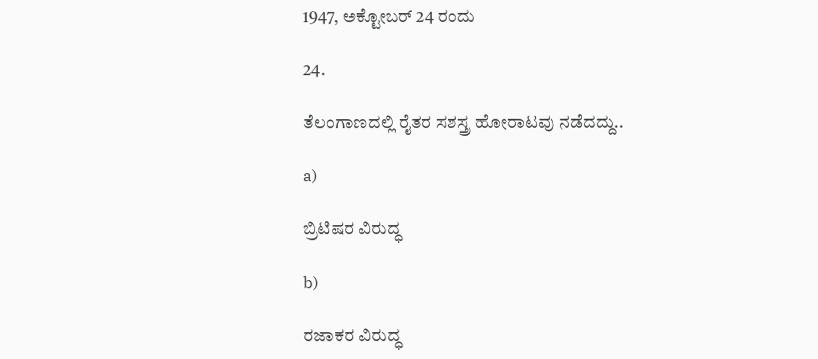1947, ಅಕ್ಟೋಬರ್ 24 ರಂದು

24.

ತೆಲಂಗಾಣದಲ್ಲಿ ರೈತರ ಸಶಸ್ತ್ರ ಹೋರಾಟವು ನಡೆದದ್ದು..

a)

ಬ್ರಿಟಿಷರ ವಿರುದ್ಧ

b)

ರಜಾಕರ ವಿರುದ್ಧ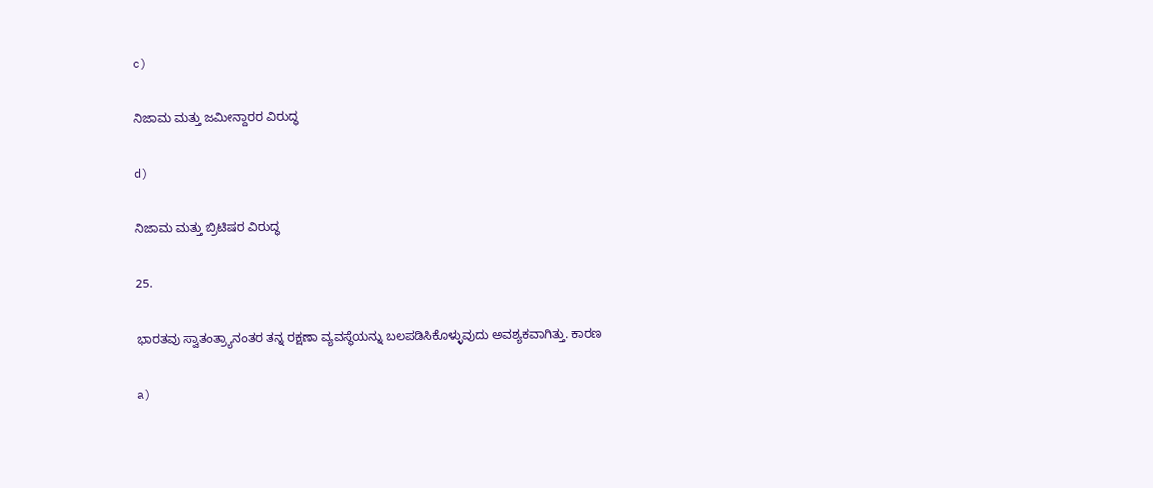c)

ನಿಜಾಮ ಮತ್ತು ಜಮೀನ್ದಾರರ ವಿರುದ್ಧ

d)

ನಿಜಾಮ ಮತ್ತು ಬ್ರಿಟಿಷರ ವಿರುದ್ಧ

25.

ಭಾರತವು ಸ್ವಾತಂತ್ರ್ಯಾನಂತರ ತನ್ನ ರಕ್ಷಣಾ ವ್ಯವಸ್ಥೆಯನ್ನು ಬಲಪಡಿಸಿಕೊಳ್ಳುವುದು ಅವಶ್ಯಕವಾಗಿತ್ತು. ಕಾರಣ

a)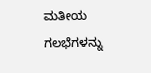ಮತೀಯ ಗಲಭೆಗಳನ್ನು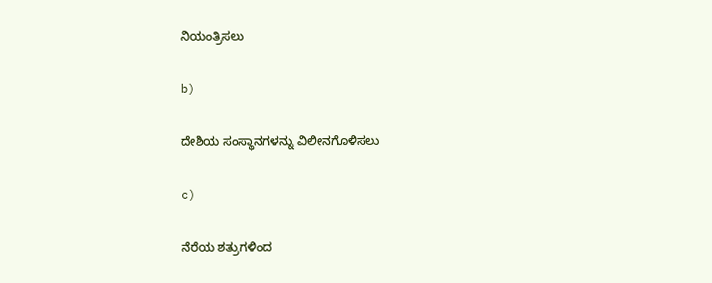ನಿಯಂತ್ರಿಸಲು

b)

ದೇಶಿಯ ಸಂಸ್ಥಾನಗಳನ್ನು ವಿಲೀನಗೊಳಿಸಲು

c)

ನೆರೆಯ ಶತ್ರುಗಳಿಂದ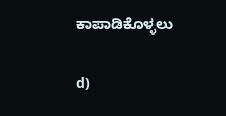ಕಾಪಾಡಿಕೊಳ್ಳಲು

d)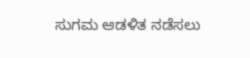ಸುಗಮ ಆಡಳಿತ ನಡೆಸಲು